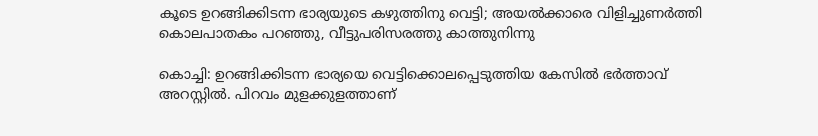കൂടെ ഉറങ്ങിക്കിടന്ന ഭാര്യയുടെ കഴുത്തിനു വെട്ടി; അയല്‍ക്കാരെ വിളിച്ചുണര്‍ത്തി കൊലപാതകം പറഞ്ഞു, വീട്ടുപരിസരത്തു കാത്തുനിന്നു

കൊച്ചി: ഉറങ്ങിക്കിടന്ന ഭാര്യയെ വെട്ടിക്കൊലപ്പെടുത്തിയ കേസില്‍ ഭര്‍ത്താവ് അറസ്റ്റില്‍. പിറവം മുളക്കുളത്താണ്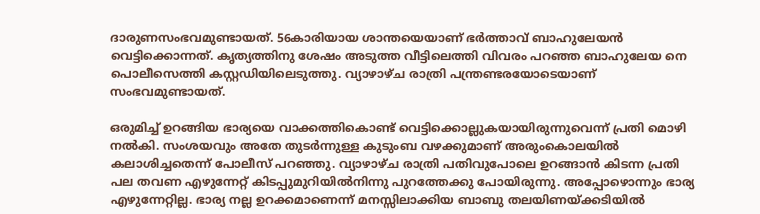ദാരുണസംഭവമുണ്ടായത്. 56കാരിയായ ശാന്തയെയാണ് ഭര്‍ത്താവ് ബാഹുലേയന്‍ വെട്ടിക്കൊന്നത്. കൃത്യത്തിനു ശേഷം അടുത്ത വീട്ടിലെത്തി വിവരം പറഞ്ഞ ബാഹുലേയ നെ പൊലീസെത്തി കസ്റ്റഡിയിലെടുത്തു. വ്യാഴാഴ്ച രാത്രി പന്ത്രണ്ടരയോടെയാണ് സംഭവമുണ്ടായത്.

ഒരുമിച്ച് ഉറങ്ങിയ ഭാര്യയെ വാക്കത്തികൊണ്ട് വെട്ടിക്കൊല്ലുകയായിരുന്നുവെന്ന് പ്രതി മൊഴി നല്‍കി. സംശയവും അതേ തുടര്‍ന്നുള്ള കുടുംബ വഴക്കുമാണ് അരുംകൊലയില്‍ കലാശിച്ചതെന്ന് പോലീസ് പറഞ്ഞു. വ്യാഴാഴ്ച രാത്രി പതിവുപോലെ ഉറങ്ങാന്‍ കിടന്ന പ്രതി പല തവണ എഴുന്നേറ്റ് കിടപ്പുമുറിയില്‍നിന്നു പുറത്തേക്കു പോയിരുന്നു. അപ്പോഴൊന്നും ഭാര്യ എഴുന്നേറ്റില്ല. ഭാര്യ നല്ല ഉറക്കമാണെന്ന് മനസ്സിലാക്കിയ ബാബു തലയിണയ്ക്കടിയില്‍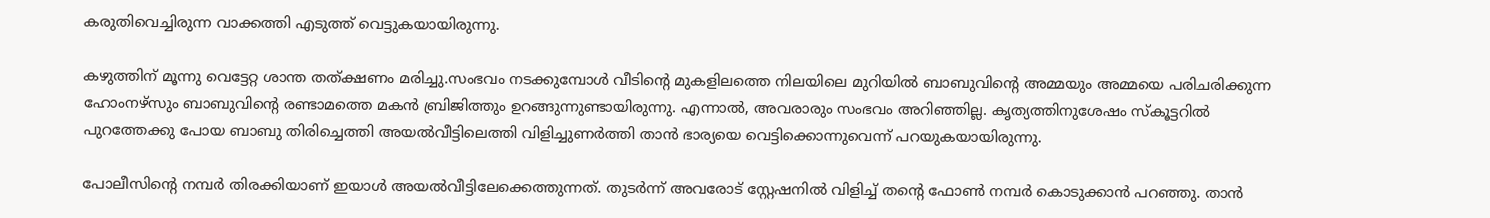കരുതിവെച്ചിരുന്ന വാക്കത്തി എടുത്ത് വെട്ടുകയായിരുന്നു.

കഴുത്തിന് മൂന്നു വെട്ടേറ്റ ശാന്ത തത്ക്ഷണം മരിച്ചു.സംഭവം നടക്കുമ്പോള്‍ വീടിന്റെ മുകളിലത്തെ നിലയിലെ മുറിയില്‍ ബാബുവിന്റെ അമ്മയും അമ്മയെ പരിചരിക്കുന്ന ഹോംനഴ്സും ബാബുവിന്റെ രണ്ടാമത്തെ മകന്‍ ബ്രിജിത്തും ഉറങ്ങുന്നുണ്ടായിരുന്നു. എന്നാല്‍, അവരാരും സംഭവം അറിഞ്ഞില്ല. കൃത്യത്തിനുശേഷം സ്‌കൂട്ടറില്‍ പുറത്തേക്കു പോയ ബാബു തിരിച്ചെത്തി അയല്‍വീട്ടിലെത്തി വിളിച്ചുണര്‍ത്തി താന്‍ ഭാര്യയെ വെട്ടിക്കൊന്നുവെന്ന് പറയുകയായിരുന്നു.

പോലീസിന്റെ നമ്പര്‍ തിരക്കിയാണ് ഇയാള്‍ അയല്‍വീട്ടിലേക്കെത്തുന്നത്. തുടര്‍ന്ന് അവരോട് സ്റ്റേഷനില്‍ വിളിച്ച് തന്റെ ഫോണ്‍ നമ്പര്‍ കൊടുക്കാന്‍ പറഞ്ഞു. താന്‍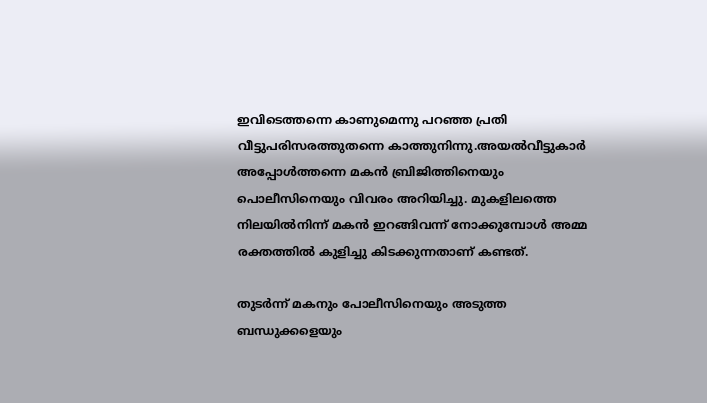ഇവിടെത്തന്നെ കാണുമെന്നു പറഞ്ഞ പ്രതി വീട്ടുപരിസരത്തുതന്നെ കാത്തുനിന്നു.അയല്‍വീട്ടുകാര്‍ അപ്പോള്‍ത്തന്നെ മകന്‍ ബ്രിജിത്തിനെയും പൊലീസിനെയും വിവരം അറിയിച്ചു. മുകളിലത്തെ നിലയില്‍നിന്ന് മകന്‍ ഇറങ്ങിവന്ന് നോക്കുമ്പോള്‍ അമ്മ രക്തത്തില്‍ കുളിച്ചു കിടക്കുന്നതാണ് കണ്ടത്.

തുടര്‍ന്ന് മകനും പോലീസിനെയും അടുത്ത ബന്ധുക്കളെയും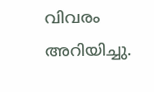വിവരം അറിയിച്ചു.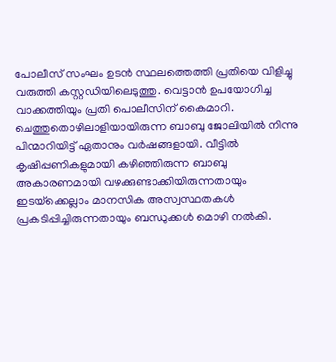പോലീസ് സംഘം ഉടന്‍ സ്ഥലത്തെത്തി പ്രതിയെ വിളിച്ചു വരുത്തി കസ്റ്റഡിയിലെടുത്തു. വെട്ടാന്‍ ഉപയോഗിച്ച വാക്കത്തിയും പ്രതി പൊലീസിന് കൈമാറി. ചെത്തുതൊഴിലാളിയായിരുന്ന ബാബു ജോലിയില്‍ നിന്നു പിന്മാറിയിട്ട് ഏതാനും വര്‍ഷങ്ങളായി. വീട്ടില്‍ കൃഷിപ്പണികളുമായി കഴിഞ്ഞിരുന്ന ബാബു അകാരണമായി വഴക്കുണ്ടാക്കിയിരുന്നതായും ഇടയ്‌ക്കെല്ലാം മാനസിക അസ്വസ്ഥതകള്‍ പ്രകടിപ്പിച്ചിരുന്നതായും ബന്ധുക്കള്‍ മൊഴി നല്‍കി.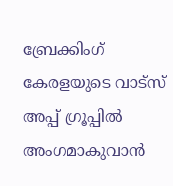ബ്രേക്കിംഗ് കേരളയുടെ വാട്സ് അപ്പ് ഗ്രൂപ്പിൽ അംഗമാകുവാൻ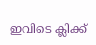ഇവിടെ ക്ലിക്ക്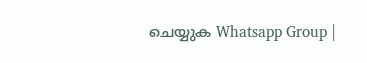ചെയ്യുക Whatsapp Group |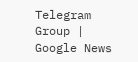Telegram Group | Google News